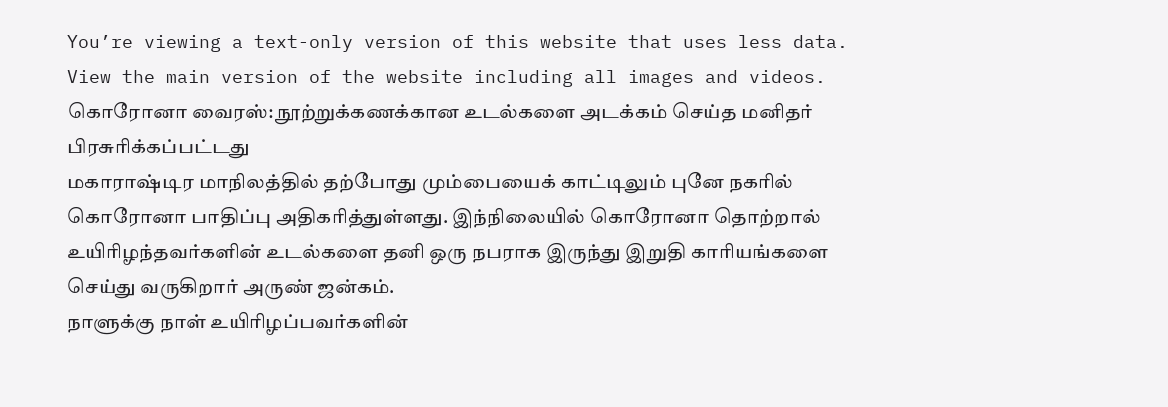You’re viewing a text-only version of this website that uses less data. View the main version of the website including all images and videos.
கொரோனா வைரஸ்: நூற்றுக்கணக்கான உடல்களை அடக்கம் செய்த மனிதர்
பிரசுரிக்கப்பட்டது
மகாராஷ்டிர மாநிலத்தில் தற்போது மும்பையைக் காட்டிலும் புனே நகரில் கொரோனா பாதிப்பு அதிகரித்துள்ளது. இந்நிலையில் கொரோனா தொற்றால் உயிரிழந்தவர்களின் உடல்களை தனி ஒரு நபராக இருந்து இறுதி காரியங்களை செய்து வருகிறார் அருண் ஜன்கம்.
நாளுக்கு நாள் உயிரிழப்பவர்களின்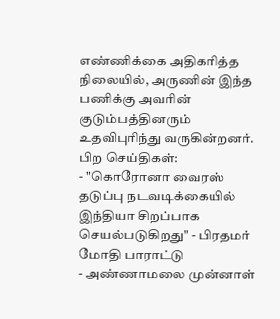எண்ணிக்கை அதிகரித்த நிலையில், அருணின் இந்த பணிக்கு அவரின் குடும்பத்தினரும் உதவிபுரிந்து வருகின்றனர்.
பிற செய்திகள்:
- "கொரோனா வைரஸ் தடுப்பு நடவடிக்கையில் இந்தியா சிறப்பாக செயல்படுகிறது" - பிரதமர் மோதி பாராட்டு
- அண்ணாமலை முன்னாள்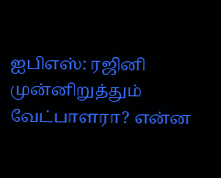ஐபிஎஸ்: ரஜினி முன்னிறுத்தும் வேட்பாளரா? என்ன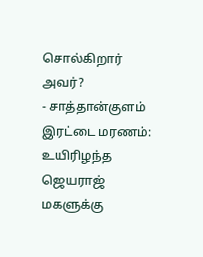சொல்கிறார் அவர்?
- சாத்தான்குளம் இரட்டை மரணம்: உயிரிழந்த ஜெயராஜ் மகளுக்கு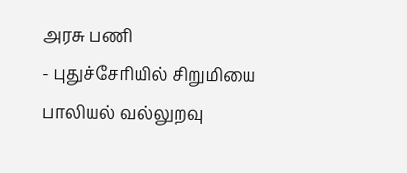அரசு பணி
- புதுச்சேரியில் சிறுமியை பாலியல் வல்லுறவு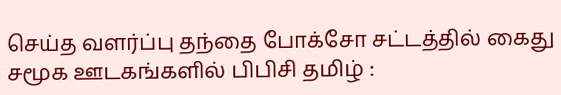செய்த வளர்ப்பு தந்தை போக்சோ சட்டத்தில் கைது
சமூக ஊடகங்களில் பிபிசி தமிழ் :